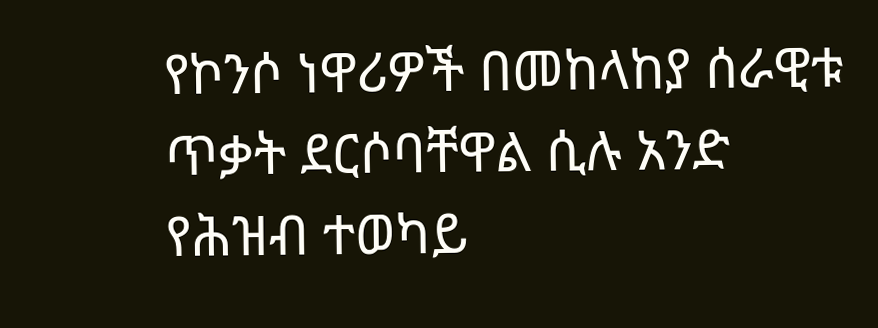የኮንሶ ነዋሪዎች በመከላከያ ሰራዊቱ ጥቃት ደርሶባቸዋል ሲሉ አንድ የሕዝብ ተወካይ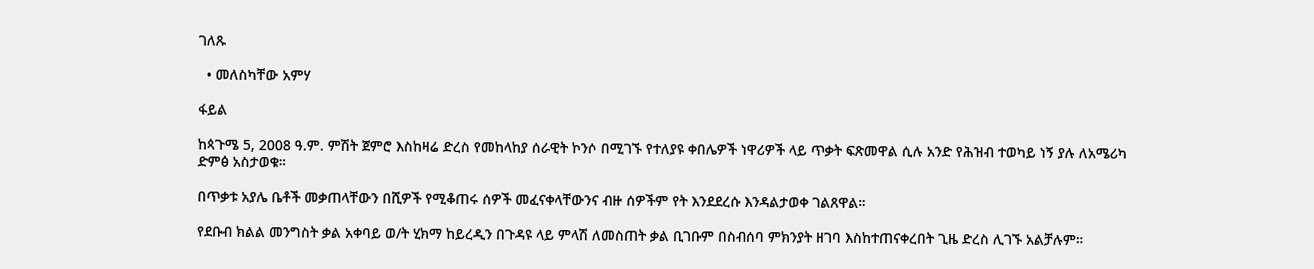ገለጹ

  • መለስካቸው አምሃ

ፋይል

ከጳጉሜ 5, 2008 ዓ.ም. ምሽት ጀምሮ እስከዛሬ ድረስ የመከላከያ ሰራዊት ኮንሶ በሚገኙ የተለያዩ ቀበሌዎች ነዋሪዎች ላይ ጥቃት ፍጽመዋል ሲሉ አንድ የሕዝብ ተወካይ ነኝ ያሉ ለአሜሪካ ድምፅ አስታወቁ።

በጥቃቱ አያሌ ቤቶች መቃጠላቸውን በሺዎች የሚቆጠሩ ሰዎች መፈናቀላቸውንና ብዙ ሰዎችም የት እንደደረሱ እንዳልታወቀ ገልጸዋል።

የደቡብ ክልል መንግስት ቃል አቀባይ ወ/ት ሂክማ ከይረዲን በጉዳዩ ላይ ምላሽ ለመስጠት ቃል ቢገቡም በስብሰባ ምክንያት ዘገባ እስከተጠናቀረበት ጊዜ ድረስ ሊገኙ አልቻሉም።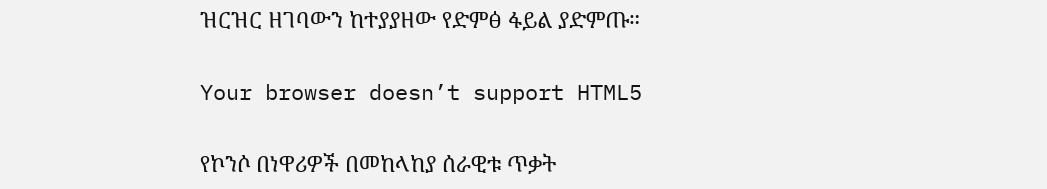ዝርዝር ዘገባውን ከተያያዘው የድምፅ ፋይል ያድምጡ።

Your browser doesn’t support HTML5

የኮንሶ በነዋሪዎች በመከላከያ ሰራዊቱ ጥቃት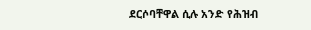ደርሶባቸዋል ሲሉ አንድ የሕዝብ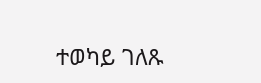ተወካይ ገለጹ